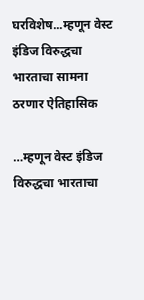घरविशेष...म्हणून वेस्ट इंडिज विरुद्धचा भारताचा सामना ठरणार ऐतिहासिक

…म्हणून वेस्ट इंडिज विरुद्धचा भारताचा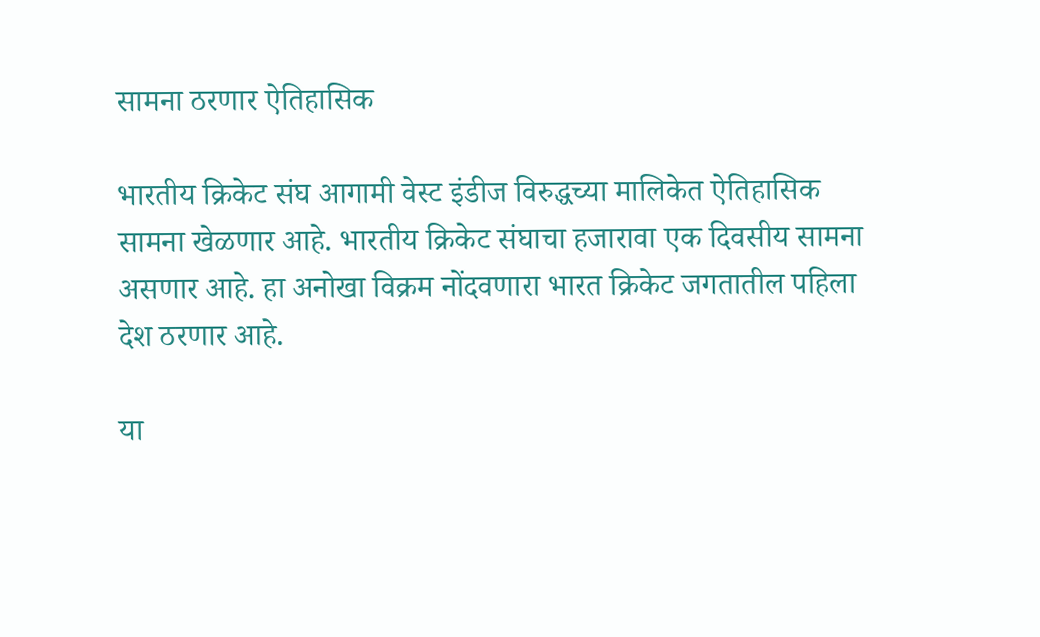सामना ठरणार ऐतिहासिक

भारतीय क्रिकेट संघ आगामी वेस्ट इंडीज विरुद्धच्या मालिकेत ऐतिहासिक सामना खेळणार आहे. भारतीय क्रिकेट संघाचा हजारावा एक दिवसीय सामना असणार आहे. हा अनोखा विक्रम नोंदवणारा भारत क्रिकेट जगतातील पहिला देश ठरणार आहे.

या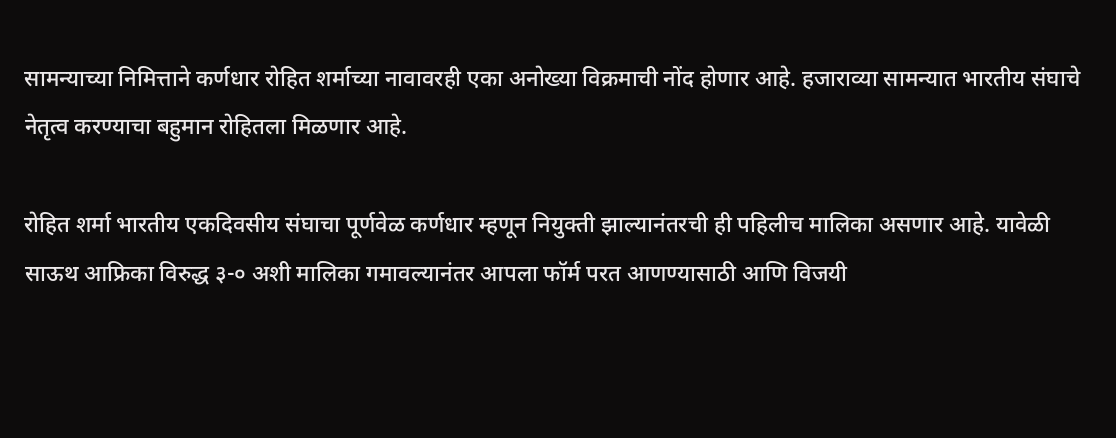सामन्याच्या निमित्ताने कर्णधार रोहित शर्माच्या नावावरही एका अनोख्या विक्रमाची नोंद होणार आहे. हजाराव्या सामन्यात भारतीय संघाचे नेतृत्व करण्याचा बहुमान रोहितला मिळणार आहे.

रोहित शर्मा भारतीय एकदिवसीय संघाचा पूर्णवेळ कर्णधार म्हणून नियुक्ती झाल्यानंतरची ही पहिलीच मालिका असणार आहे. यावेळी साऊथ आफ्रिका विरुद्ध ३-० अशी मालिका गमावल्यानंतर आपला फॉर्म परत आणण्यासाठी आणि विजयी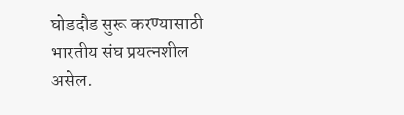घोडदौड सुरू करण्यासाठी भारतीय संघ प्रयत्नशील असेल.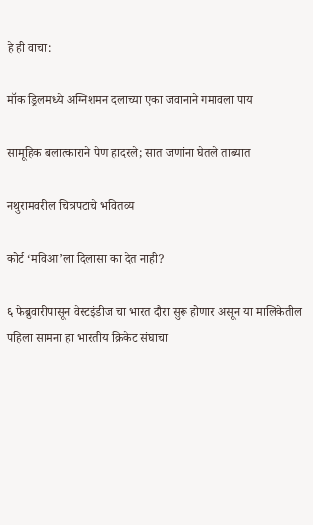हे ही वाचा:

मॉक ड्रिलमध्ये अग्निशमन दलाच्या एका जवानाने गमावला पाय

सामूहिक बलात्काराने पेण हादरले; सात जणांना घेतले ताब्यात

नथुरामवरील चित्रपटाचे भवितव्य

कोर्ट ‘मविआ’ला दिलासा का देत नाही?

६ फेब्रुवारीपासून वेस्टइंडीज चा भारत दौरा सुरू होणार असून या मालिकेतील पहिला सामना हा भारतीय क्रिकेट संघाचा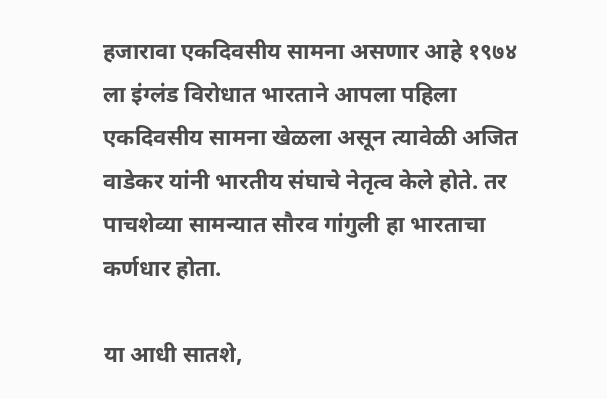हजारावा एकदिवसीय सामना असणार आहे १९७४ ला इंग्लंड विरोधात भारताने आपला पहिला एकदिवसीय सामना खेळला असून त्यावेळी अजित वाडेकर यांनी भारतीय संघाचे नेतृत्व केले होते. तर पाचशेव्या सामन्यात सौरव गांगुली हा भारताचा कर्णधार होता.

या आधी सातशे,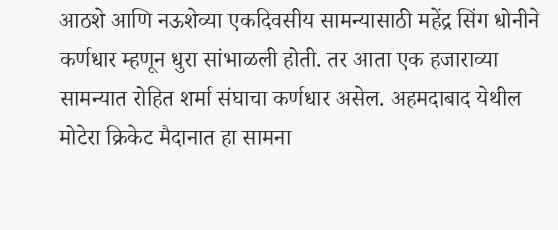आठशे आणि नऊशेव्या एकदिवसीय सामन्यासाठी महेंद्र सिंग धोनीने कर्णधार म्हणून धुरा सांभाळली होती. तर आता एक हजाराव्या सामन्यात रोहित शर्मा संघाचा कर्णधार असेल. अहमदाबाद येथील मोटेरा क्रिकेट मैदानात हा सामना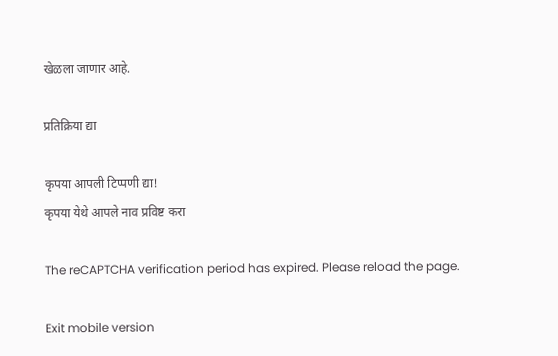खेळला जाणार आहे.

प्रतिक्रिया द्या

कृपया आपली टिप्पणी द्या!
कृपया येथे आपले नाव प्रविष्ट करा

The reCAPTCHA verification period has expired. Please reload the page.

Exit mobile version